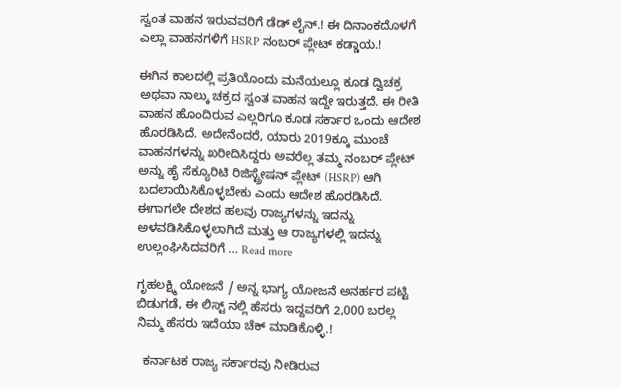ಸ್ವಂತ ವಾಹನ ಇರುವವರಿಗೆ ಡೆಡ್ ಲೈನ್.! ಈ ದಿನಾಂಕದೊಳಗೆ ಎಲ್ಲಾ ವಾಹನಗಳಿಗೆ HSRP ನಂಬರ್ ಪ್ಲೇಟ್ ಕಡ್ಡಾಯ.!

ಈಗಿನ ಕಾಲದಲ್ಲಿ ಪ್ರತಿಯೊಂದು ಮನೆಯಲ್ಲೂ ಕೂಡ ದ್ವಿಚಕ್ರ ಅಥವಾ ನಾಲ್ಕು ಚಕ್ರದ ಸ್ವಂತ ವಾಹನ ಇದ್ದೇ ಇರುತ್ತದೆ. ಈ ರೀತಿ ವಾಹನ ಹೊಂದಿರುವ ಎಲ್ಲರಿಗೂ ಕೂಡ ಸರ್ಕಾರ ಒಂದು ಆದೇಶ ಹೊರಡಿಸಿದೆ. ಅದೇನೆಂದರೆ, ಯಾರು 2019ಕ್ಕೂ ಮುಂಚೆ ವಾಹನಗಳನ್ನು ಖರೀದಿಸಿದ್ದರು ಅವರೆಲ್ಲ ತಮ್ಮ ನಂಬರ್ ಪ್ಲೇಟ್ ಅನ್ನು ಹೈ ಸೆಕ್ಯೂರಿಟಿ ರಿಜಿಸ್ಟ್ರೇಷನ್ ಪ್ಲೇಟ್ (HSRP) ಆಗಿ ಬದಲಾಯಿಸಿಕೊಳ್ಳಬೇಕು ಎಂದು ಆದೇಶ ಹೊರಡಿಸಿದೆ. ಈಗಾಗಲೇ ದೇಶದ ಹಲವು ರಾಜ್ಯಗಳನ್ನು ಇದನ್ನು ಅಳವಡಿಸಿಕೊಳ್ಳಲಾಗಿದೆ ಮತ್ತು ಆ ರಾಜ್ಯಗಳಲ್ಲಿ ಇದನ್ನು ಉಲ್ಲಂಘಿಸಿದವರಿಗೆ … Read more

ಗೃಹಲಕ್ಷ್ಮಿ ಯೋಜನೆ / ಅನ್ನ ಭಾಗ್ಯ ಯೋಜನೆ ಅನರ್ಹರ ಪಟ್ಟಿ ಬಿಡುಗಡೆ, ಈ ಲಿಸ್ಟ್ ನಲ್ಲಿ ಹೆಸರು ಇದ್ದವರಿಗೆ 2,000 ಬರಲ್ಲ ನಿಮ್ಮ ಹೆಸರು ಇದೆಯಾ ಚೆಕ್ ಮಾಡಿಕೊಳ್ಳಿ.!

  ಕರ್ನಾಟಕ ರಾಜ್ಯ ಸರ್ಕಾರವು ನೀಡಿರುವ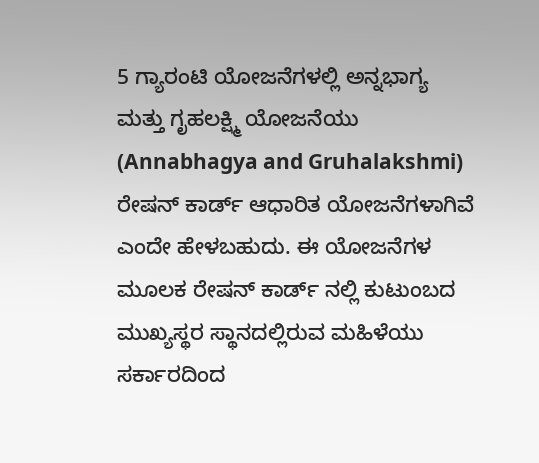5 ಗ್ಯಾರಂಟಿ ಯೋಜನೆಗಳಲ್ಲಿ ಅನ್ನಭಾಗ್ಯ ಮತ್ತು ಗೃಹಲಕ್ಷ್ಮಿ ಯೋಜನೆಯು (Annabhagya and Gruhalakshmi) ರೇಷನ್ ಕಾರ್ಡ್ ಆಧಾರಿತ ಯೋಜನೆಗಳಾಗಿವೆ ಎಂದೇ ಹೇಳಬಹುದು. ಈ ಯೋಜನೆಗಳ ಮೂಲಕ ರೇಷನ್ ಕಾರ್ಡ್ ನಲ್ಲಿ ಕುಟುಂಬದ ಮುಖ್ಯಸ್ಥರ ಸ್ಥಾನದಲ್ಲಿರುವ ಮಹಿಳೆಯು ಸರ್ಕಾರದಿಂದ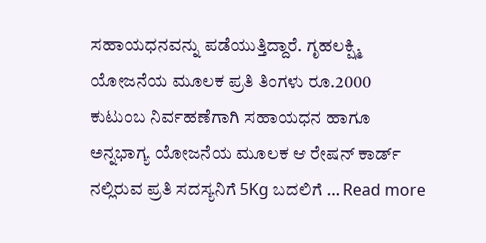ಸಹಾಯಧನವನ್ನು ಪಡೆಯುತ್ತಿದ್ದಾರೆ. ಗೃಹಲಕ್ಷ್ಮಿ ಯೋಜನೆಯ ಮೂಲಕ ಪ್ರತಿ ತಿಂಗಳು ರೂ.2000 ಕುಟುಂಬ ನಿರ್ವಹಣೆಗಾಗಿ ಸಹಾಯಧನ ಹಾಗೂ ಅನ್ನಭಾಗ್ಯ ಯೋಜನೆಯ ಮೂಲಕ ಆ ರೇಷನ್ ಕಾರ್ಡ್ ನಲ್ಲಿರುವ ಪ್ರತಿ ಸದಸ್ಯನಿಗೆ 5Kg ಬದಲಿಗೆ … Read more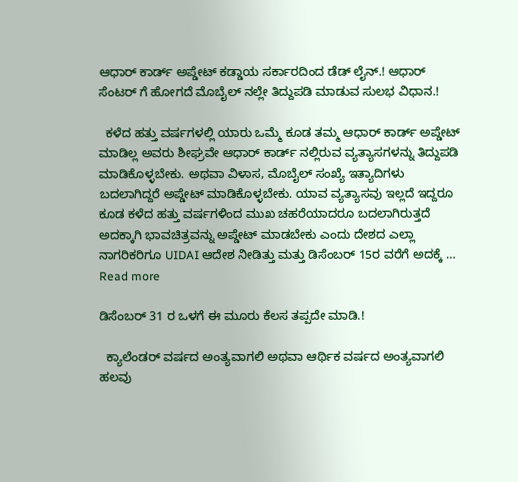ಆಧಾರ್ ಕಾರ್ಡ್ ಅಪ್ಡೇಟ್ ಕಡ್ಡಾಯ ಸರ್ಕಾರದಿಂದ ಡೆಡ್ ಲೈನ್.! ಆಧಾರ್ ಸೆಂಟರ್ ಗೆ ಹೋಗದೆ ಮೊಬೈಲ್ ನಲ್ಲೇ ತಿದ್ದುಪಡಿ ಮಾಡುವ ಸುಲಭ ವಿಧಾನ.!

  ಕಳೆದ ಹತ್ತು ವರ್ಷಗಳಲ್ಲಿ ಯಾರು ಒಮ್ಮೆ ಕೂಡ ತಮ್ಮ ಆಧಾರ್ ಕಾರ್ಡ್ ಅಪ್ಡೇಟ್ ಮಾಡಿಲ್ಲ ಅವರು ಶೀಘ್ರವೇ ಆಧಾರ್ ಕಾರ್ಡ್ ನಲ್ಲಿರುವ ವ್ಯತ್ಯಾಸಗಳನ್ನು ತಿದ್ದುಪಡಿ ಮಾಡಿಕೊಳ್ಳಬೇಕು. ಅಥವಾ ವಿಳಾಸ, ಮೊಬೈಲ್ ಸಂಖ್ಯೆ ಇತ್ಯಾದಿಗಳು ಬದಲಾಗಿದ್ದರೆ ಅಪ್ಡೇಟ್ ಮಾಡಿಕೊಳ್ಳಬೇಕು. ಯಾವ ವ್ಯತ್ಯಾಸವು ಇಲ್ಲದೆ ಇದ್ದರೂ ಕೂಡ ಕಳೆದ ಹತ್ತು ವರ್ಷಗಳಿಂದ ಮುಖ ಚಹರೆಯಾದರೂ ಬದಲಾಗಿರುತ್ತದೆ ಅದಕ್ಕಾಗಿ ಭಾವಚಿತ್ರವನ್ನು ಅಪ್ಡೇಟ್ ಮಾಡಬೇಕು ಎಂದು ದೇಶದ ಎಲ್ಲಾ ನಾಗರಿಕರಿಗೂ UIDAI ಆದೇಶ ನೀಡಿತ್ತು ಮತ್ತು ಡಿಸೆಂಬರ್ 15ರ ವರೆಗೆ ಅದಕ್ಕೆ … Read more

ಡಿಸೆಂಬರ್ 31 ರ ಒಳಗೆ ಈ ಮೂರು ಕೆಲಸ ತಪ್ಪದೇ ಮಾಡಿ.!

  ಕ್ಯಾಲೆಂಡರ್ ವರ್ಷದ ಅಂತ್ಯವಾಗಲಿ ಅಥವಾ ಆರ್ಥಿಕ ವರ್ಷದ ಅಂತ್ಯವಾಗಲಿ ಹಲವು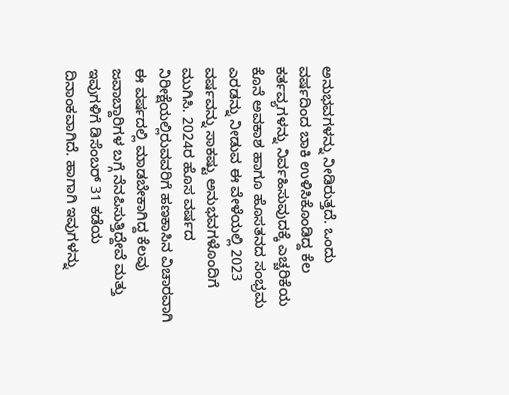ಅನುಭವಗಳನ್ನು ನೀಡಿರುತ್ತದೆ. ಒಂದು ವರ್ಷದಿಂದ ಬಾಕಿ ಉಳಿಸಿಕೊಂಡಿದ್ದ ಕೆಲ ಕರ್ತವ್ಯಗಳನ್ನು ನಿರ್ವಹಿಸುವುದಕ್ಕೆ ಎಚ್ಚರಿಕೆಯ ಕೊನೆ ಅವಕಾಶ ಹಾಗೂ ಹೊಸತನದ ಸಂಭ್ರಮ ಎರಡನ್ನು ನೀಡುವ ಈ ವೇಳೆಯಲ್ಲಿ 2023 ವರ್ಷವನ್ನು ಸಾಕಷ್ಟು ಅನುಭವಗಳೊಂದಿಗೆ ಮುಗಿಸಿ. 2024ರ ಹೊಸ ವರ್ಷದ ನಿರೀಕ್ಷೆಯಲ್ಲಿರುವವರಿಗೆ ಹಣಕಾಸಿನ ವಿಚಾರವಾಗಿ ಈ ವರ್ಷದಲ್ಲಿ ಮಾಡಬೇಕಾಗಿದ್ದ ಕೆಲವು ಜವಾಬ್ದಾರಿಗಳ ಬಗ್ಗೆ ನೆನಪಿಸುತ್ತಿದ್ದೇವೆ ಮತ್ತು ಇವುಗಳಿಗೆ ಡಿಸೆಂಬರ್ 31 ಕಡೆಯ ದಿನಾಂಕವಾಗಿದೆ. ಹಾಗಾಗಿ ಇವುಗಳನ್ನು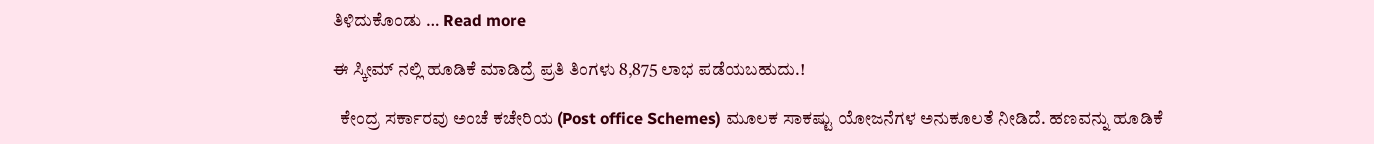ತಿಳಿದುಕೊಂಡು … Read more

ಈ ಸ್ಕೀಮ್ ನಲ್ಲಿ ಹೂಡಿಕೆ ಮಾಡಿದ್ರೆ ಪ್ರತಿ ತಿಂಗಳು 8,875 ಲಾಭ ಪಡೆಯಬಹುದು.!

  ಕೇಂದ್ರ ಸರ್ಕಾರವು ಅಂಚೆ ಕಚೇರಿಯ (Post office Schemes) ಮೂಲಕ ಸಾಕಷ್ಟು ಯೋಜನೆಗಳ ಅನುಕೂಲತೆ ನೀಡಿದೆ. ಹಣವನ್ನು ಹೂಡಿಕೆ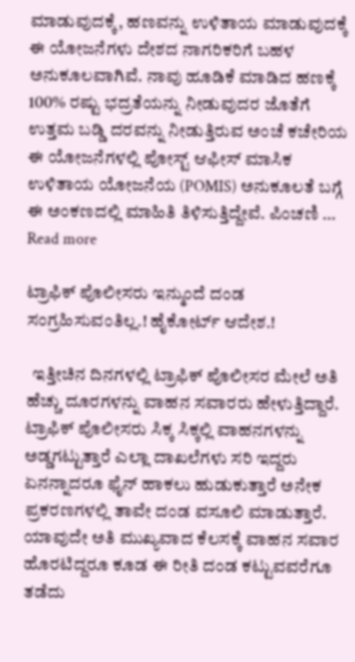ಮಾಡುವುದಕ್ಕೆ, ಹಣವನ್ನು ಉಳಿತಾಯ ಮಾಡುವುದಕ್ಕೆ ಈ ಯೋಜನೆಗಳು ದೇಶದ ನಾಗರಿಕರಿಗೆ ಬಹಳ ಅನುಕೂಲವಾಗಿವೆ. ನಾವು ಹೂಡಿಕೆ ಮಾಡಿದ ಹಣಕ್ಕೆ 100% ರಷ್ಟು ಭದ್ರತೆಯನ್ನು ನೀಡುವುದರ ಜೊತೆಗೆ ಉತ್ತಮ ಬಡ್ಡಿ ದರವನ್ನು ನೀಡುತ್ತಿರುವ ಅಂಚೆ ಕಚೇರಿಯ ಈ ಯೋಜನೆಗಳಲ್ಲಿ ಪೋಸ್ಟ್ ಆಫೀಸ್ ಮಾಸಿಕ ಉಳಿತಾಯ ಯೋಜನೆಯ (POMIS) ಅನುಕೂಲತೆ ಬಗ್ಗೆ ಈ ಅಂಕಣದಲ್ಲಿ ಮಾಹಿತಿ ತಿಳಿಸುತ್ತಿದ್ದೇವೆ. ಪಿಂಚಣಿ … Read more

ಟ್ರಾಫಿಕ್ ಪೊಲೀಸರು ಇನ್ಮುಂದೆ ದಂಡ ಸಂಗ್ರಹಿಸುವಂತಿಲ್ಲ.! ಹೈಕೋರ್ಟ್ ಆದೇಶ.!

  ಇತ್ತೀಚಿನ ದಿನಗಳಲ್ಲಿ ಟ್ರಾಫಿಕ್ ಪೊಲೀಸರ ಮೇಲೆ ಅತಿ ಹೆಚ್ಚು ದೂರಗಳನ್ನು ವಾಹನ ಸವಾರರು ಹೇಳುತ್ತಿದ್ದಾರೆ. ಟ್ರಾಫಿಕ್ ಪೊಲೀಸರು ಸಿಕ್ಕ ಸಿಕ್ಕಲ್ಲಿ ವಾಹನಗಳನ್ನು ಅಡ್ಡಗಟ್ಟುತ್ತಾರೆ ಎಲ್ಲಾ ದಾಖಲೆಗಳು ಸರಿ ಇದ್ದರು ಏನನ್ನಾದರೂ ಫೈನ್ ಹಾಕಲು ಹುಡುಕುತ್ತಾರೆ ಅನೇಕ ಪ್ರಕರಣಗಳಲ್ಲಿ ತಾವೇ ದಂಡ ವಸೂಲಿ ಮಾಡುತ್ತಾರೆ. ಯಾವುದೇ ಅತಿ ಮುಖ್ಯವಾದ ಕೆಲಸಕ್ಕೆ ವಾಹನ ಸವಾರ ಹೊರಟಿದ್ದರೂ ಕೂಡ ಈ ರೀತಿ ದಂಡ ಕಟ್ಟುವವರೆಗೂ ತಡೆದು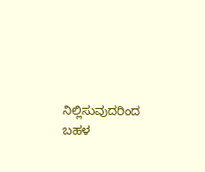ನಿಲ್ಲಿಸುವುದರಿಂದ ಬಹಳ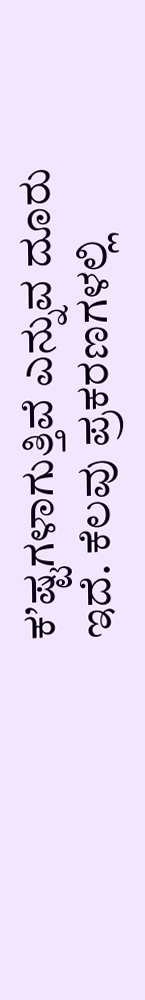ಕ’ಷ್ಟಗಳಾಗುತ್ತಿವೆ ಎನ್ನುವ ದೂರು ಇದೆ. ಕೆಲವು ಪ್ರಕರಣಗಳಲ್ಲಿ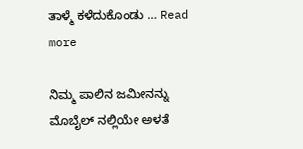ತಾಳ್ಮೆ ಕಳೆದುಕೊಂಡು … Read more

ನಿಮ್ಮ ಪಾಲಿನ ಜಮೀನನ್ನು ಮೊಬೈಲ್ ನಲ್ಲಿಯೇ ಅಳತೆ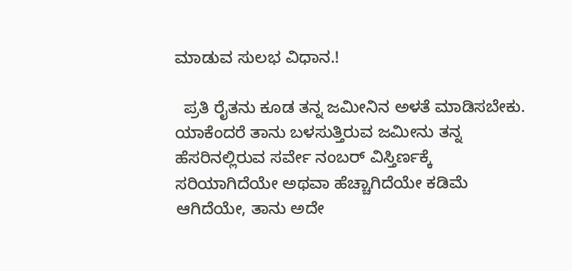ಮಾಡುವ ಸುಲಭ ವಿಧಾನ.!

  ಪ್ರತಿ ರೈತನು ಕೂಡ ತನ್ನ ಜಮೀನಿನ ಅಳತೆ ಮಾಡಿಸಬೇಕು. ಯಾಕೆಂದರೆ ತಾನು ಬಳಸುತ್ತಿರುವ ಜಮೀನು ತನ್ನ ಹೆಸರಿನಲ್ಲಿರುವ ಸರ್ವೇ ನಂಬರ್ ವಿಸ್ತಿರ್ಣಕ್ಕೆ ಸರಿಯಾಗಿದೆಯೇ ಅಥವಾ ಹೆಚ್ಚಾಗಿದೆಯೇ ಕಡಿಮೆ ಆಗಿದೆಯೇ, ತಾನು ಅದೇ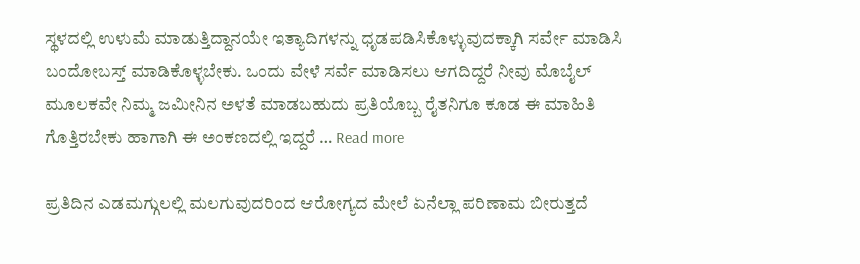ಸ್ಥಳದಲ್ಲಿ ಉಳುಮೆ ಮಾಡುತ್ತಿದ್ದಾನಯೇ ಇತ್ಯಾದಿಗಳನ್ನು ಧೃಡಪಡಿಸಿಕೊಳ್ಳುವುದಕ್ಕಾಗಿ ಸರ್ವೇ ಮಾಡಿಸಿ ಬಂದೋಬಸ್ತ್ ಮಾಡಿಕೊಳ್ಳಬೇಕು. ಒಂದು ವೇಳೆ ಸರ್ವೆ ಮಾಡಿಸಲು ಆಗದಿದ್ದರೆ ನೀವು ಮೊಬೈಲ್ ಮೂಲಕವೇ ನಿಮ್ಮ ಜಮೀನಿನ ಅಳತೆ ಮಾಡಬಹುದು ಪ್ರತಿಯೊಬ್ಬ ರೈತನಿಗೂ ಕೂಡ ಈ ಮಾಹಿತಿ ಗೊತ್ತಿರಬೇಕು ಹಾಗಾಗಿ ಈ ಅಂಕಣದಲ್ಲಿ ಇದ್ದರೆ … Read more

ಪ್ರತಿದಿನ ಎಡಮಗ್ಗುಲಲ್ಲಿ ಮಲಗುವುದರಿಂದ ಆರೋಗ್ಯದ ಮೇಲೆ ಏನೆಲ್ಲಾ ಪರಿಣಾಮ ಬೀರುತ್ತದೆ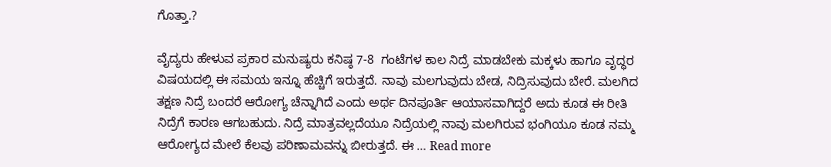ಗೊತ್ತಾ.?

ವೈದ್ಯರು ಹೇಳುವ ಪ್ರಕಾರ ಮನುಷ್ಯರು ಕನಿಷ್ಠ 7-8  ಗಂಟೆಗಳ ಕಾಲ ನಿದ್ರೆ ಮಾಡಬೇಕು ಮಕ್ಕಳು ಹಾಗೂ ವೃದ್ಧರ ವಿಷಯದಲ್ಲಿ ಈ ಸಮಯ ಇನ್ನೂ ಹೆಚ್ಚಿಗೆ ಇರುತ್ತದೆ. ನಾವು ಮಲಗುವುದು ಬೇಡ, ನಿದ್ರಿಸುವುದು ಬೇರೆ. ಮಲಗಿದ ತಕ್ಷಣ ನಿದ್ರೆ ಬಂದರೆ ಆರೋಗ್ಯ ಚೆನ್ನಾಗಿದೆ ಎಂದು ಅರ್ಥ ದಿನಪೂರ್ತಿ ಆಯಾಸವಾಗಿದ್ದರೆ ಅದು ಕೂಡ ಈ ರೀತಿ ನಿದ್ರೆಗೆ ಕಾರಣ ಆಗಬಹುದು. ನಿದ್ರೆ ಮಾತ್ರವಲ್ಲದೆಯೂ ನಿದ್ರೆಯಲ್ಲಿ ನಾವು ಮಲಗಿರುವ ಭಂಗಿಯೂ ಕೂಡ ನಮ್ಮ ಆರೋಗ್ಯದ ಮೇಲೆ ಕೆಲವು ಪರಿಣಾಮವನ್ನು ಬೀರುತ್ತದೆ. ಈ … Read more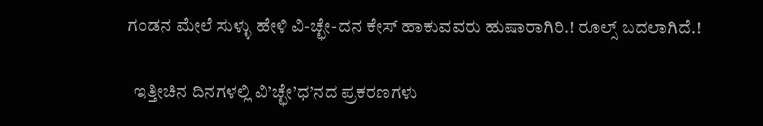ಗಂಡನ ಮೇಲೆ ಸುಳ್ಳು ಹೇಳಿ ವಿ-ಚ್ಛೇ-ದನ ಕೇಸ್ ಹಾಕುವವರು ಹುಷಾರಾಗಿರಿ.! ರೂಲ್ಸ್ ಬದಲಾಗಿದೆ.!

  ಇತ್ತೀಚಿನ ದಿನಗಳಲ್ಲಿ ವಿ’ಚ್ಛೇ’ಧ’ನದ ಪ್ರಕರಣಗಳು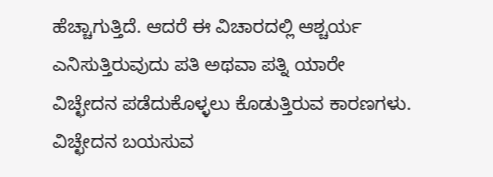ಹೆಚ್ಚಾಗುತ್ತಿದೆ. ಆದರೆ ಈ ವಿಚಾರದಲ್ಲಿ ಆಶ್ಚರ್ಯ ಎನಿಸುತ್ತಿರುವುದು ಪತಿ ಅಥವಾ ಪತ್ನಿ ಯಾರೇ ವಿಚ್ಛೇದನ ಪಡೆದುಕೊಳ್ಳಲು ಕೊಡುತ್ತಿರುವ ಕಾರಣಗಳು. ವಿಚ್ಛೇದನ ಬಯಸುವ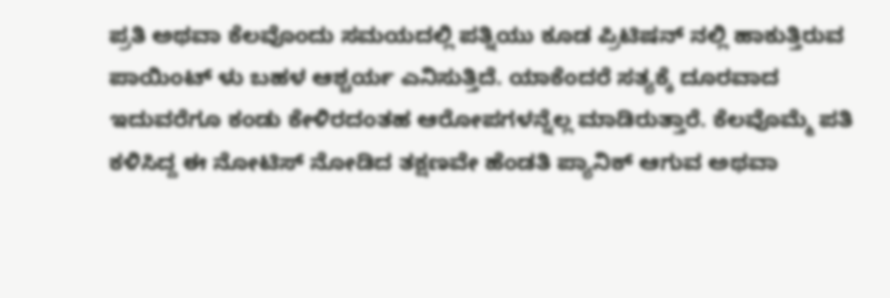ಪ್ರತಿ ಅಥವಾ ಕೆಲವೊಂದು ಸಮಯದಲ್ಲಿ ಪತ್ನಿಯು ಕೂಡ ಪ್ರಿಟಿಷನ್ ನಲ್ಲಿ ಹಾಕುತ್ತಿರುವ ಪಾಯಿಂಟ್ ಳು ಬಹಳ ಆಶ್ಚರ್ಯ ಎನಿಸುತ್ತಿದೆ. ಯಾಕೆಂದರೆ ಸತ್ಯಕ್ಕೆ ದೂರವಾದ ಇದುವರೆಗೂ ಕಂಡು ಕೇಳಿರದಂತಹ ಆರೋಪಗಳನ್ನೆಲ್ಲ ಮಾಡಿರುತ್ತಾರೆ. ಕೆಲವೊಮ್ಮೆ ಪತಿ ಕಳಿಸಿದ್ದ ಈ ನೋಟಿಸ್ ನೋಡಿದ ತಕ್ಷಣವೇ ಹೆಂಡತಿ ಪ್ಯಾನಿಕ್ ಆಗುವ ಅಥವಾ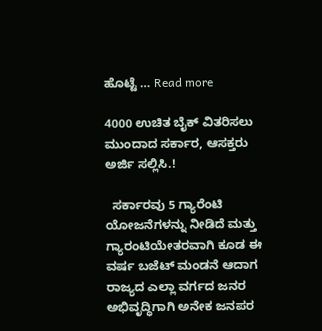ಹೊಟ್ಟೆ … Read more

4000 ಉಚಿತ ಬೈಕ್ ವಿತರಿಸಲು ಮುಂದಾದ ಸರ್ಕಾರ, ಆಸಕ್ತರು ಅರ್ಜಿ ಸಲ್ಲಿಸಿ.!

  ಸರ್ಕಾರವು 5 ಗ್ಯಾರೆಂಟಿ ಯೋಜನೆಗಳನ್ನು ನೀಡಿದೆ ಮತ್ತು ಗ್ಯಾರಂಟಿ‌ಯೇತರವಾಗಿ ಕೂಡ ಈ ವರ್ಷ ಬಜೆಟ್ ಮಂಡನೆ ಆದಾಗ ರಾಜ್ಯದ ಎಲ್ಲಾ ವರ್ಗದ ಜನರ ಅಭಿವೃದ್ಧಿಗಾಗಿ ಅನೇಕ ಜನಪರ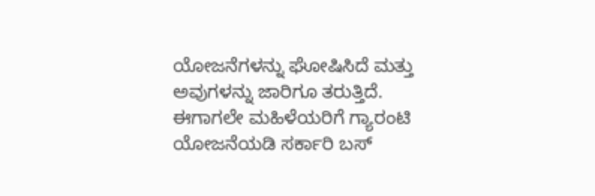ಯೋಜನೆಗಳನ್ನು ಘೋಷಿಸಿದೆ ಮತ್ತು ಅವುಗಳನ್ನು ಜಾರಿಗೂ ತರುತ್ತಿದೆ. ಈಗಾಗಲೇ ಮಹಿಳೆಯರಿಗೆ ಗ್ಯಾರಂಟಿ ಯೋಜನೆಯಡಿ ಸರ್ಕಾರಿ ಬಸ್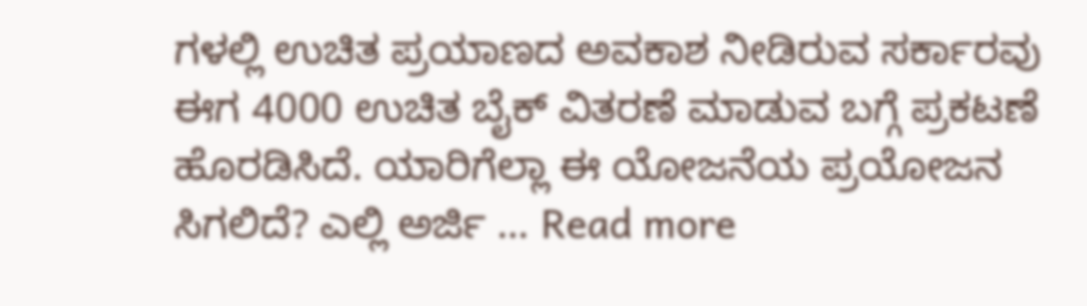ಗಳಲ್ಲಿ ಉಚಿತ ಪ್ರಯಾಣದ ಅವಕಾಶ ನೀಡಿರುವ ಸರ್ಕಾರವು ಈಗ 4000 ಉಚಿತ ಬೈಕ್ ವಿತರಣೆ ಮಾಡುವ ಬಗ್ಗೆ ಪ್ರಕಟಣೆ ಹೊರಡಿಸಿದೆ. ಯಾರಿಗೆಲ್ಲಾ ಈ ಯೋಜನೆಯ ಪ್ರಯೋಜನ ಸಿಗಲಿದೆ? ಎಲ್ಲಿ ಅರ್ಜಿ … Read more